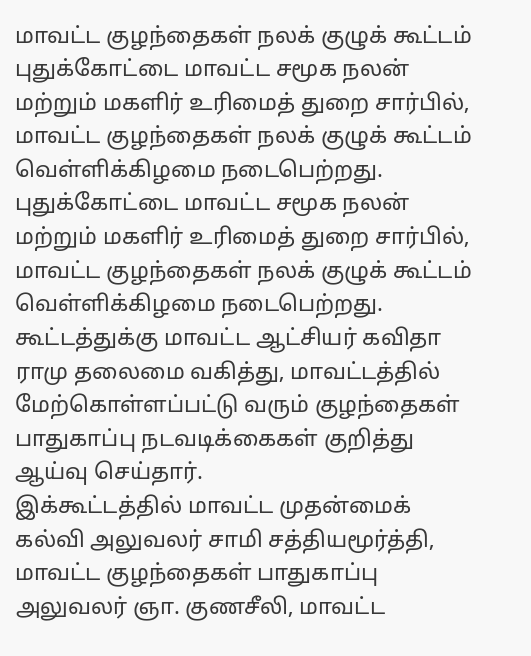மாவட்ட குழந்தைகள் நலக் குழுக் கூட்டம்
புதுக்கோட்டை மாவட்ட சமூக நலன் மற்றும் மகளிர் உரிமைத் துறை சார்பில், மாவட்ட குழந்தைகள் நலக் குழுக் கூட்டம் வெள்ளிக்கிழமை நடைபெற்றது.
புதுக்கோட்டை மாவட்ட சமூக நலன் மற்றும் மகளிர் உரிமைத் துறை சார்பில், மாவட்ட குழந்தைகள் நலக் குழுக் கூட்டம் வெள்ளிக்கிழமை நடைபெற்றது.
கூட்டத்துக்கு மாவட்ட ஆட்சியர் கவிதா ராமு தலைமை வகித்து, மாவட்டத்தில் மேற்கொள்ளப்பட்டு வரும் குழந்தைகள் பாதுகாப்பு நடவடிக்கைகள் குறித்து ஆய்வு செய்தார்.
இக்கூட்டத்தில் மாவட்ட முதன்மைக் கல்வி அலுவலர் சாமி சத்தியமூர்த்தி, மாவட்ட குழந்தைகள் பாதுகாப்பு அலுவலர் ஞா. குணசீலி, மாவட்ட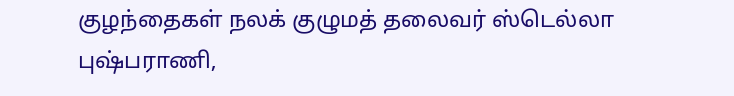குழந்தைகள் நலக் குழுமத் தலைவர் ஸ்டெல்லா புஷ்பராணி,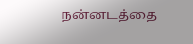நன்னடத்தை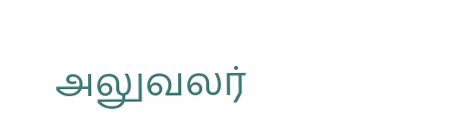அலுவலர்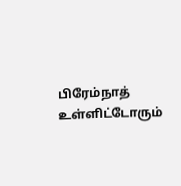பிரேம்நாத் உள்ளிட்டோரும்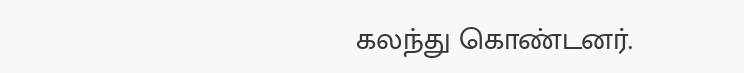கலந்து கொண்டனர்.